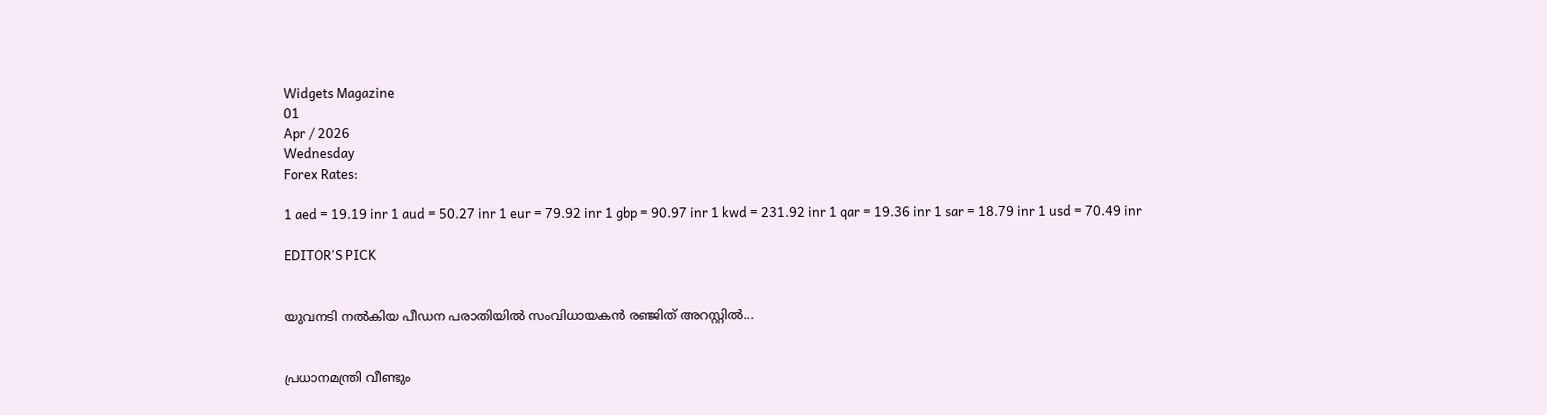Widgets Magazine
01
Apr / 2026
Wednesday
Forex Rates:

1 aed = 19.19 inr 1 aud = 50.27 inr 1 eur = 79.92 inr 1 gbp = 90.97 inr 1 kwd = 231.92 inr 1 qar = 19.36 inr 1 sar = 18.79 inr 1 usd = 70.49 inr

EDITOR'S PICK


യുവനടി നൽകിയ പീഡന പരാതിയിൽ സംവിധായകൻ രഞ്ജിത് അറസ്റ്റിൽ...


പ്രധാനമന്ത്രി വീണ്ടും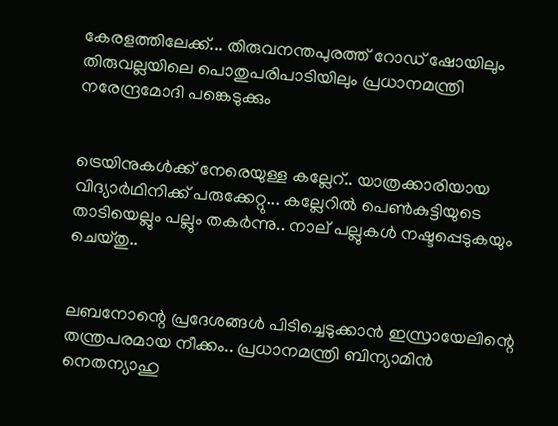കേരളത്തിലേക്ക്... തിരുവനന്തപുരത്ത് റോഡ് ഷോയിലും തിരുവല്ലയിലെ പൊതുപരിപാടിയിലും പ്രധാനമന്ത്രി നരേന്ദ്രമോദി പങ്കെടുക്കും


ട്രെയിനുകൾക്ക് നേരെയുള്ള കല്ലേറ്.. യാത്രക്കാരിയായ വിദ്യാർഥിനിക്ക് പരുക്കേറ്റു... കല്ലേറിൽ പെൺകുട്ടിയുടെ താടിയെല്ലും പല്ലും തകർന്നു.. നാല് പല്ലുകള്‍ നഷ്ടപ്പെടുകയും ചെയ്തു..


ലബനോന്റെ പ്രദേശങ്ങള്‍ പിടിച്ചെടുക്കാന്‍ ഇസ്രായേലിന്റെ തന്ത്രപരമായ നീക്കം.. പ്രധാനമന്ത്രി ബിന്യാമിന്‍ നെതന്യാഹു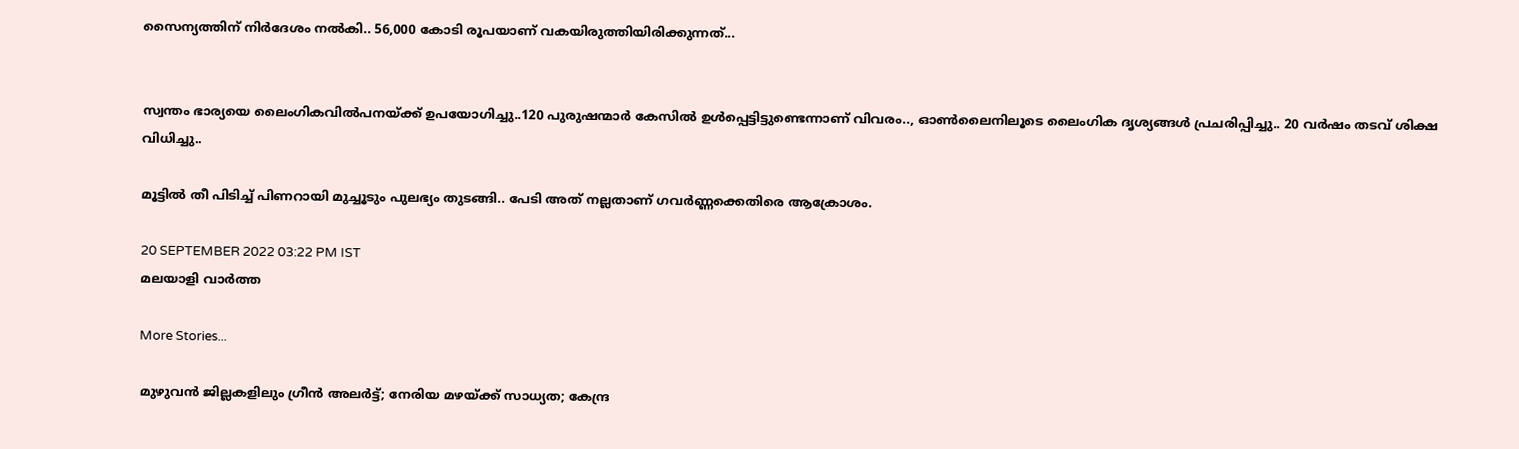സൈന്യത്തിന് നിര്‍ദേശം നല്‍കി.. 56,000 കോടി രൂപയാണ് വകയിരുത്തിയിരിക്കുന്നത്...


സ്വന്തം ഭാര്യയെ ലൈംഗികവിൽപനയ്‌ക്ക് ഉപയോഗിച്ചു..120 പുരുഷന്മാർ കേസിൽ ഉൾപ്പെട്ടിട്ടുണ്ടെന്നാണ് വിവരം.., ഓൺലൈനിലൂടെ ലൈംഗിക ദൃശ്യങ്ങൾ പ്രചരിപ്പിച്ചു.. 20 വർഷം തടവ് ശിക്ഷ വിധിച്ചു..

മൂട്ടില്‍ തീ പിടിച്ച് പിണറായി മുച്ചൂടും പുലഭ്യം തുടങ്ങി.. പേടി അത് നല്ലതാണ് ഗവര്‍ണ്ണക്കെതിരെ ആക്രോശം.

20 SEPTEMBER 2022 03:22 PM IST
മലയാളി വാര്‍ത്ത

More Stories...

മുഴുവൻ ജില്ലകളിലും ഗ്രീൻ അലർട്ട്; നേരിയ മഴയ്ക്ക് സാധ്യത; കേന്ദ്ര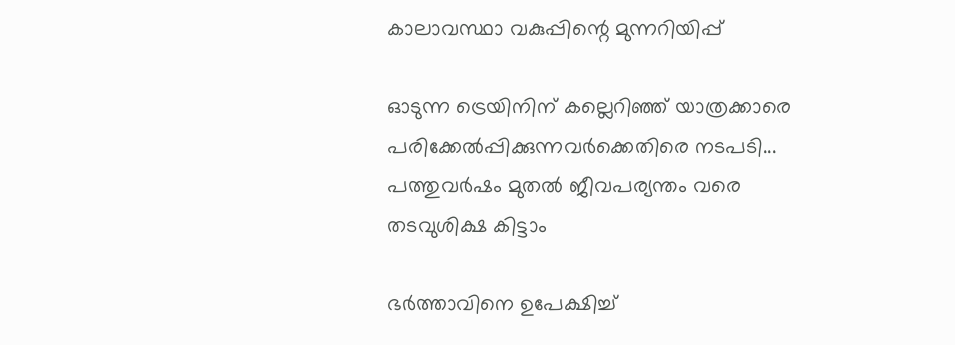കാലാവസ്ഥാ വകുപ്പിന്റെ മുന്നറിയിപ്പ്

ഓടുന്ന ട്രെയിനിന് കല്ലെറിഞ്ഞ് യാത്രക്കാരെ പരിക്കേൽപ്പിക്കുന്നവർക്കെതിരെ നടപടി... പത്തുവർഷം മുതൽ ജീവപര്യന്തം വരെ തടവുശിക്ഷ കിട്ടാം

ഭർത്താവിനെ ഉപേക്ഷിച്ച്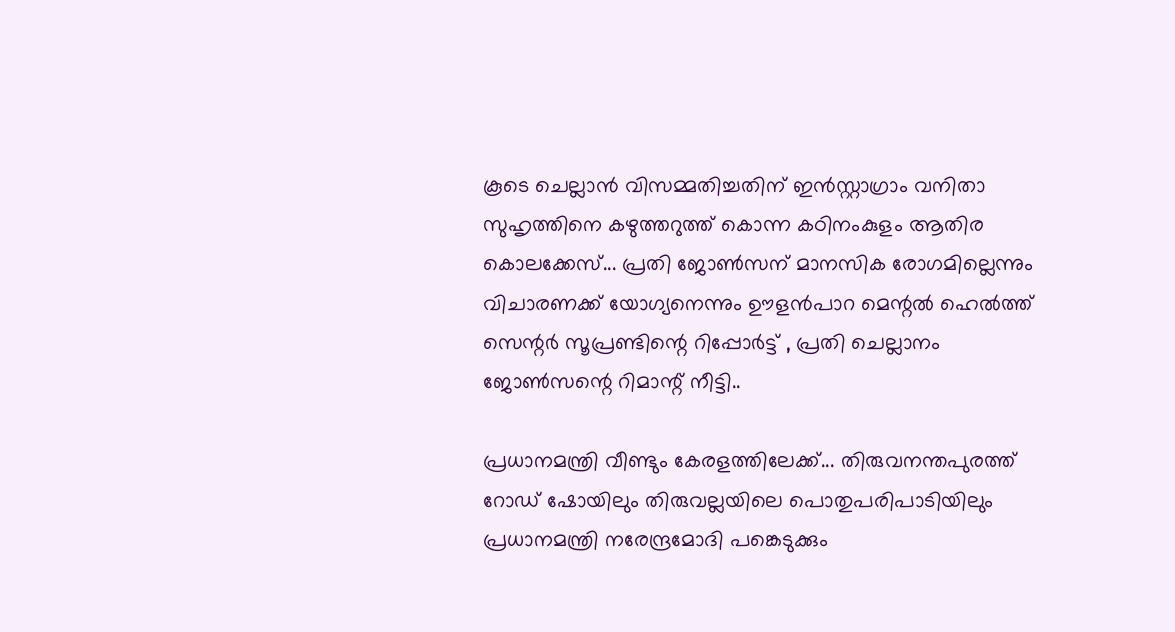കൂടെ ചെല്ലാൻ വിസമ്മതിച്ചതിന് ഇൻസ്റ്റാഗ്രാം വനിതാ സുഹൃത്തിനെ കഴുത്തറുത്ത് കൊന്ന കഠിനംകുളം ആതിര കൊലക്കേസ്... പ്രതി ജോൺസന് മാനസിക രോഗമില്ലെന്നും വിചാരണക്ക് യോഗ്യനെന്നും ഊളൻപാറ മെന്റൽ ഹെൽത്ത് സെന്റർ സൂപ്രണ്ടിന്റെ റിപ്പോർട്ട് , പ്രതി ചെല്ലാനം ജോൺസന്റെ റിമാന്റ് നീട്ടി..

പ്രധാനമന്ത്രി വീണ്ടും കേരളത്തിലേക്ക്... തിരുവനന്തപുരത്ത് റോഡ് ഷോയിലും തിരുവല്ലയിലെ പൊതുപരിപാടിയിലും പ്രധാനമന്ത്രി നരേന്ദ്രമോദി പങ്കെടുക്കും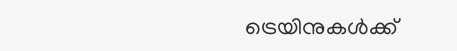ട്രെയിനുകൾക്ക്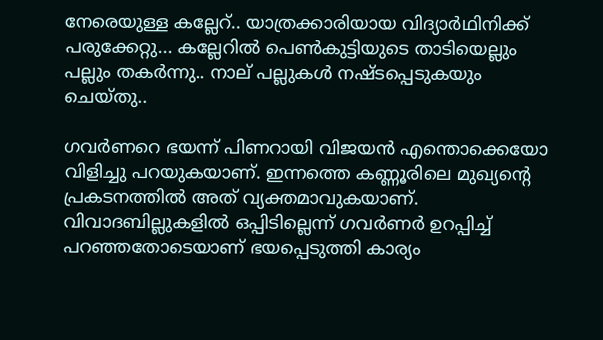നേരെയുള്ള കല്ലേറ്.. യാത്രക്കാരിയായ വിദ്യാർഥിനിക്ക് പരുക്കേറ്റു... കല്ലേറിൽ പെൺകുട്ടിയുടെ താടിയെല്ലും പല്ലും തകർന്നു.. നാല് പല്ലുകള്‍ നഷ്ടപ്പെടുകയും ചെയ്തു..

ഗവര്‍ണറെ ഭയന്ന് പിണറായി വിജയന്‍ എന്തൊക്കെയോ വിളിച്ചു പറയുകയാണ്. ഇന്നത്തെ കണ്ണൂരിലെ മുഖ്യന്റെ പ്രകടനത്തില്‍ അത് വ്യക്തമാവുകയാണ്. വിവാദബില്ലുകളില്‍ ഒപ്പിടില്ലെന്ന് ഗവര്‍ണര്‍ ഉറപ്പിച്ച് പറഞ്ഞതോടെയാണ് ഭയപ്പെടുത്തി കാര്യം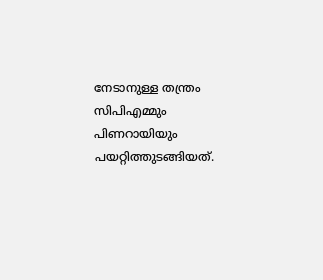നേടാനുള്ള തന്ത്രം സിപിഎമ്മും പിണറായിയും പയറ്റിത്തുടങ്ങിയത്.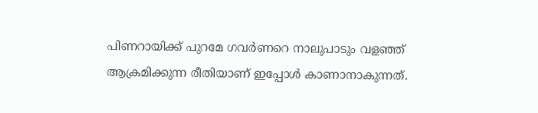പിണറായിക്ക് പുറമേ ഗവര്‍ണറെ നാലുപാടും വളഞ്ഞ് ആക്രമിക്കുന്ന രീതിയാണ് ഇപ്പോള്‍ കാണാനാകുന്നത്.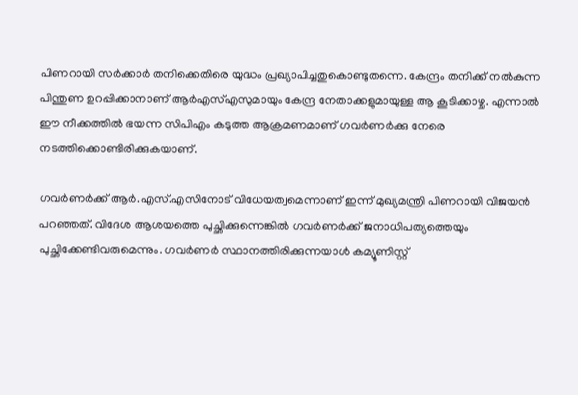പിണറായി സര്‍ക്കാര്‍ തനിക്കെതിരെ യുദ്ധം പ്രഖ്യാപിച്ചതുകൊണ്ടുതന്നെ. കേന്ദ്രം തനിക്ക് നല്‍കുന്ന പിന്തുണ ഉറപ്പിക്കാനാണ് ആര്‍എസ്എസുമായും കേന്ദ്ര നേതാക്കളുമായുള്ള ആ കൂടിക്കാഴ്ച. എന്നാല്‍ ഈ നീക്കത്തില്‍ ഭയന്ന സിപിഎം കടുത്ത ആക്രമണമാണ് ഗവര്‍ണര്‍ക്കു നേരെ നടത്തിക്കൊണ്ടിരിക്കുകയാണ്.

ഗവര്‍ണര്‍ക്ക് ആര്‍.എസ്.എസിനോട് വിധേയത്വമെന്നാണ് ഇന്ന് മുഖ്യമന്ത്രി പിണറായി വിജയന്‍ പറഞ്ഞത്. വിദേശ ആശയത്തെ പുച്ഛിക്കുന്നെങ്കില്‍ ഗവര്‍ണര്‍ക്ക് ജനാധിപത്യത്തെയും പുച്ഛിക്കേണ്ടിവരുമെന്നും. ഗവര്‍ണര്‍ സ്ഥാനത്തിരിക്കുന്നയാള്‍ കമ്യൂണിസ്റ്റ്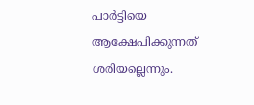പാര്‍ട്ടിയെ ആക്ഷേപിക്കുന്നത് ശരിയല്ലെന്നും.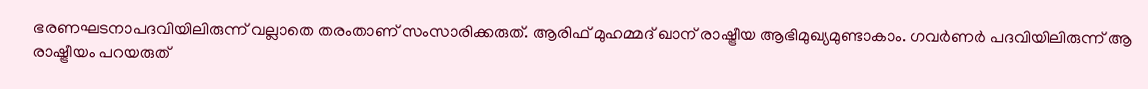ഭരണഘടനാപദവിയിലിരുന്ന് വല്ലാതെ തരംതാണ് സംസാരിക്കരുത്. ആരിഫ് മുഹമ്മദ് ഖാന് രാഷ്ട്രീയ ആഭിമുഖ്യമുണ്ടാകാം. ഗവര്‍ണര്‍ പദവിയിലിരുന്ന് ആ രാഷ്ട്രീയം പറയരുത്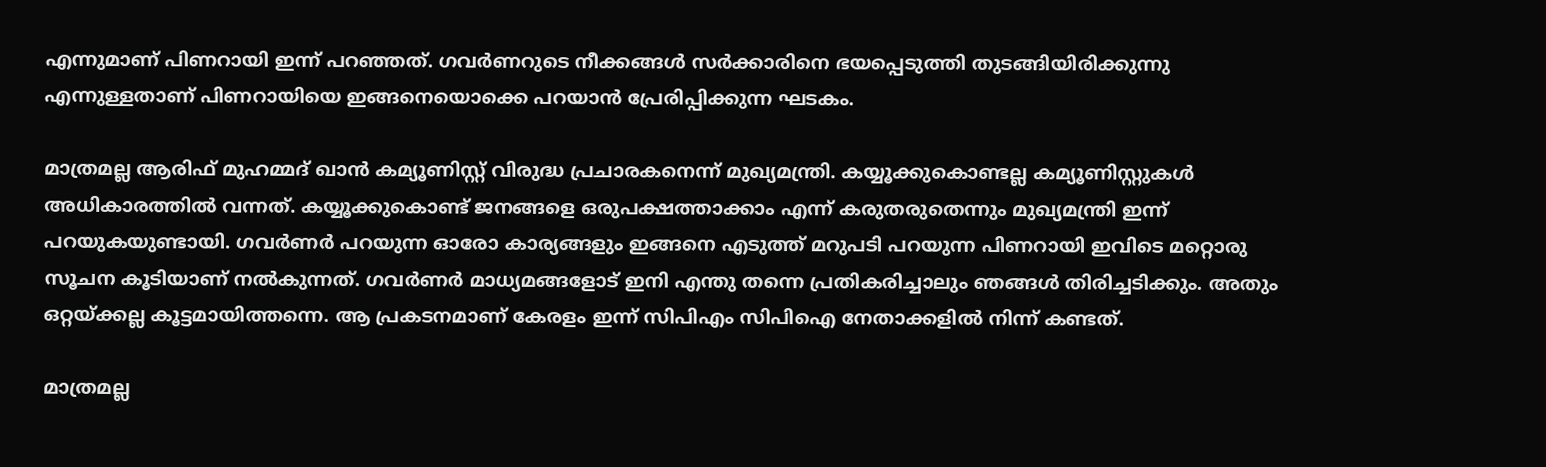എന്നുമാണ് പിണറായി ഇന്ന് പറഞ്ഞത്. ഗവര്‍ണറുടെ നീക്കങ്ങള്‍ സര്‍ക്കാരിനെ ഭയപ്പെടുത്തി തുടങ്ങിയിരിക്കുന്നു എന്നുള്ളതാണ് പിണറായിയെ ഇങ്ങനെയൊക്കെ പറയാന്‍ പ്രേരിപ്പിക്കുന്ന ഘടകം.

മാത്രമല്ല ആരിഫ് മുഹമ്മദ് ഖാന്‍ കമ്യൂണിസ്റ്റ് വിരുദ്ധ പ്രചാരകനെന്ന് മുഖ്യമന്ത്രി. കയ്യൂക്കുകൊണ്ടല്ല കമ്യൂണിസ്റ്റുകള്‍ അധികാരത്തില്‍ വന്നത്. കയ്യൂക്കുകൊണ്ട് ജനങ്ങളെ ഒരുപക്ഷത്താക്കാം എന്ന് കരുതരുതെന്നും മുഖ്യമന്ത്രി ഇന്ന് പറയുകയുണ്ടായി. ഗവര്‍ണര്‍ പറയുന്ന ഓരോ കാര്യങ്ങളും ഇങ്ങനെ എടുത്ത് മറുപടി പറയുന്ന പിണറായി ഇവിടെ മറ്റൊരു സൂചന കൂടിയാണ് നല്‍കുന്നത്. ഗവര്‍ണര്‍ മാധ്യമങ്ങളോട് ഇനി എന്തു തന്നെ പ്രതികരിച്ചാലും ഞങ്ങള്‍ തിരിച്ചടിക്കും. അതും ഒറ്റയ്ക്കല്ല കൂട്ടമായിത്തന്നെ. ആ പ്രകടനമാണ് കേരളം ഇന്ന് സിപിഎം സിപിഐ നേതാക്കളില്‍ നിന്ന് കണ്ടത്.

മാത്രമല്ല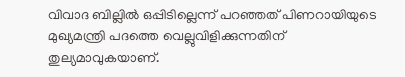വിവാദ ബില്ലില്‍ ഒപ്പിടില്ലെന്ന് പറഞ്ഞത് പിണറായിയുടെ മുഖ്യമന്ത്രി പദത്തെ വെല്ലുവിളിക്കുന്നതിന് തുല്യമാവുകയാണ്.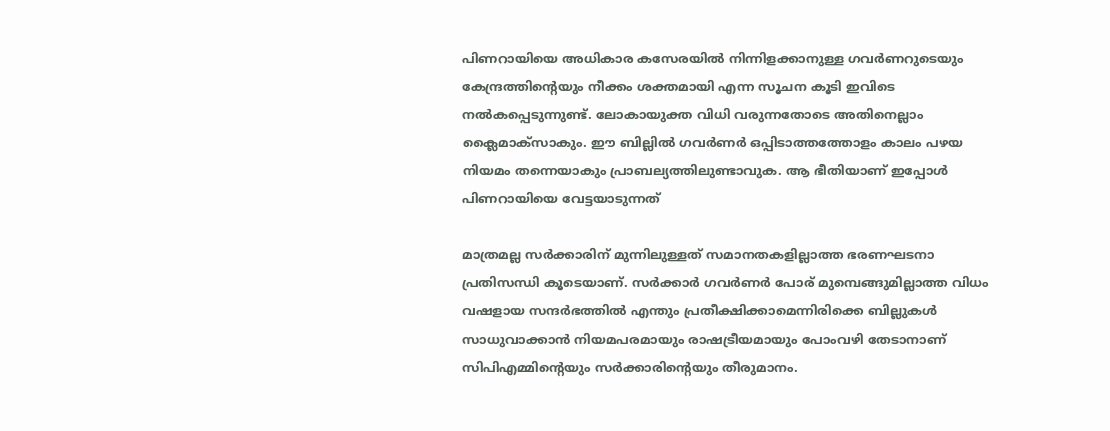പിണറായിയെ അധികാര കസേരയില്‍ നിന്നിളക്കാനുള്ള ഗവര്‍ണറുടെയും കേന്ദ്രത്തിന്റെയും നീക്കം ശക്തമായി എന്ന സൂചന കൂടി ഇവിടെ നല്‍കപ്പെടുന്നുണ്ട്. ലോകായുക്ത വിധി വരുന്നതോടെ അതിനെല്ലാം ക്ലൈമാക്‌സാകും. ഈ ബില്ലില്‍ ഗവര്‍ണര്‍ ഒപ്പിടാത്തത്തോളം കാലം പഴയ നിയമം തന്നെയാകും പ്രാബല്യത്തിലുണ്ടാവുക. ആ ഭീതിയാണ് ഇപ്പോള്‍ പിണറായിയെ വേട്ടയാടുന്നത്

മാത്രമല്ല സര്‍ക്കാരിന് മുന്നിലുള്ളത് സമാനതകളില്ലാത്ത ഭരണഘടനാ പ്രതിസന്ധി കൂടെയാണ്. സര്‍ക്കാര്‍ ഗവര്‍ണര്‍ പോര് മുമ്പെങ്ങുമില്ലാത്ത വിധം വഷളായ സന്ദര്‍ഭത്തില്‍ എന്തും പ്രതീക്ഷിക്കാമെന്നിരിക്കെ ബില്ലുകള്‍ സാധുവാക്കാന്‍ നിയമപരമായും രാഷട്രീയമായും പോംവഴി തേടാനാണ് സിപിഎമ്മിന്റെയും സര്‍ക്കാരിന്റെയും തീരുമാനം.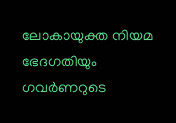ലോകായുക്ത നിയമ ഭേദഗതിയും ഗവര്‍ണറുടെ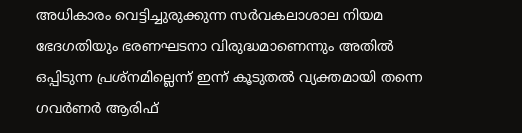അധികാരം വെട്ടിച്ചുരുക്കുന്ന സര്‍വകലാശാല നിയമ ഭേദഗതിയും ഭരണഘടനാ വിരുദ്ധമാണെന്നും അതില്‍ ഒപ്പിടുന്ന പ്രശ്‌നമില്ലെന്ന് ഇന്ന് കൂടുതല്‍ വ്യക്തമായി തന്നെ ഗവര്‍ണര്‍ ആരിഫ്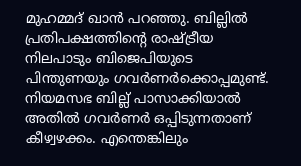മുഹമ്മദ് ഖാന്‍ പറഞ്ഞു. ബില്ലില്‍ പ്രതിപക്ഷത്തിന്റെ രാഷ്ട്രീയ നിലപാടും ബിജെപിയുടെ പിന്തുണയും ഗവര്‍ണര്‍ക്കൊപ്പമുണ്ട്. നിയമസഭ ബില്ല് പാസാക്കിയാല്‍ അതില്‍ ഗവര്‍ണര്‍ ഒപ്പിടുന്നതാണ് കീഴ്വഴക്കം. എന്തെങ്കിലും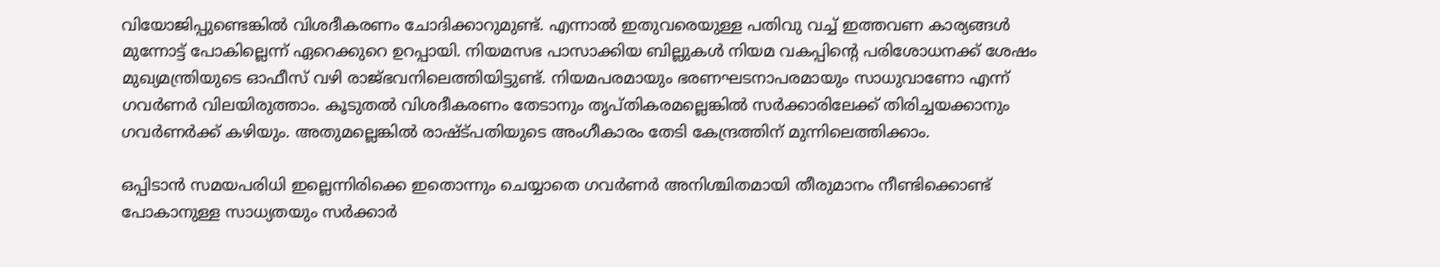വിയോജിപ്പുണ്ടെങ്കില്‍ വിശദീകരണം ചോദിക്കാറുമുണ്ട്. എന്നാല്‍ ഇതുവരെയുള്ള പതിവു വച്ച് ഇത്തവണ കാര്യങ്ങള്‍ മുന്നോട്ട് പോകില്ലെന്ന് ഏറെക്കുറെ ഉറപ്പായി. നിയമസഭ പാസാക്കിയ ബില്ലുകള്‍ നിയമ വകപ്പിന്റെ പരിശോധനക്ക് ശേഷം മുഖ്യമന്ത്രിയുടെ ഓഫീസ് വഴി രാജ്ഭവനിലെത്തിയിട്ടുണ്ട്. നിയമപരമായും ഭരണഘടനാപരമായും സാധുവാണോ എന്ന് ഗവര്‍ണര്‍ വിലയിരുത്താം. കൂടുതല്‍ വിശദീകരണം തേടാനും തൃപ്തികരമല്ലെങ്കില്‍ സര്‍ക്കാരിലേക്ക് തിരിച്ചയക്കാനും ഗവര്‍ണര്‍ക്ക് കഴിയും. അതുമല്ലെങ്കില്‍ രാഷ്ട്പതിയുടെ അംഗീകാരം തേടി കേന്ദ്രത്തിന് മുന്നിലെത്തിക്കാം.

ഒപ്പിടാന്‍ സമയപരിധി ഇല്ലെന്നിരിക്കെ ഇതൊന്നും ചെയ്യാതെ ഗവര്‍ണര്‍ അനിശ്ചിതമായി തീരുമാനം നീണ്ടിക്കൊണ്ട് പോകാനുള്ള സാധ്യതയും സര്‍ക്കാര്‍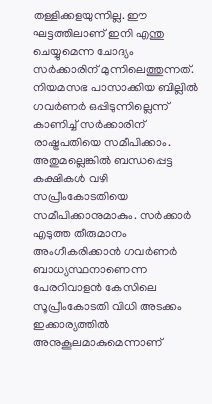തള്ളിക്കളയുന്നില്ല. ഈ ഘട്ടത്തിലാണ് ഇനി എന്തു ചെയ്യുമെന്ന ചോദ്യം സര്‍ക്കാരിന് മുന്നിലെത്തുന്നത്. നിയമസഭ പാസാക്കിയ ബില്ലില്‍ ഗവര്‍ണര്‍ ഒപ്പിടുന്നില്ലെന്ന് കാണിച്ച് സര്‍ക്കാരിന് രാഷ്ട്രപതിയെ സമീപിക്കാം. അതുമല്ലെങ്കില്‍ ബന്ധപ്പെട്ട കക്ഷികള്‍ വഴി സപ്രീംകോടതിയെ സമീപിക്കാനുമാകും. സര്‍ക്കാര്‍ എടുത്ത തീരുമാനം അംഗീകരിക്കാന്‍ ഗവര്‍ണര്‍ ബാധ്യസ്ഥനാണെന്ന പേരറിവാളന്‍ കേസിലെ സൂപ്രീംകോടതി വിധി അടക്കം ഇക്കാര്യത്തില്‍ അനുകൂലമാകുമെന്നാണ്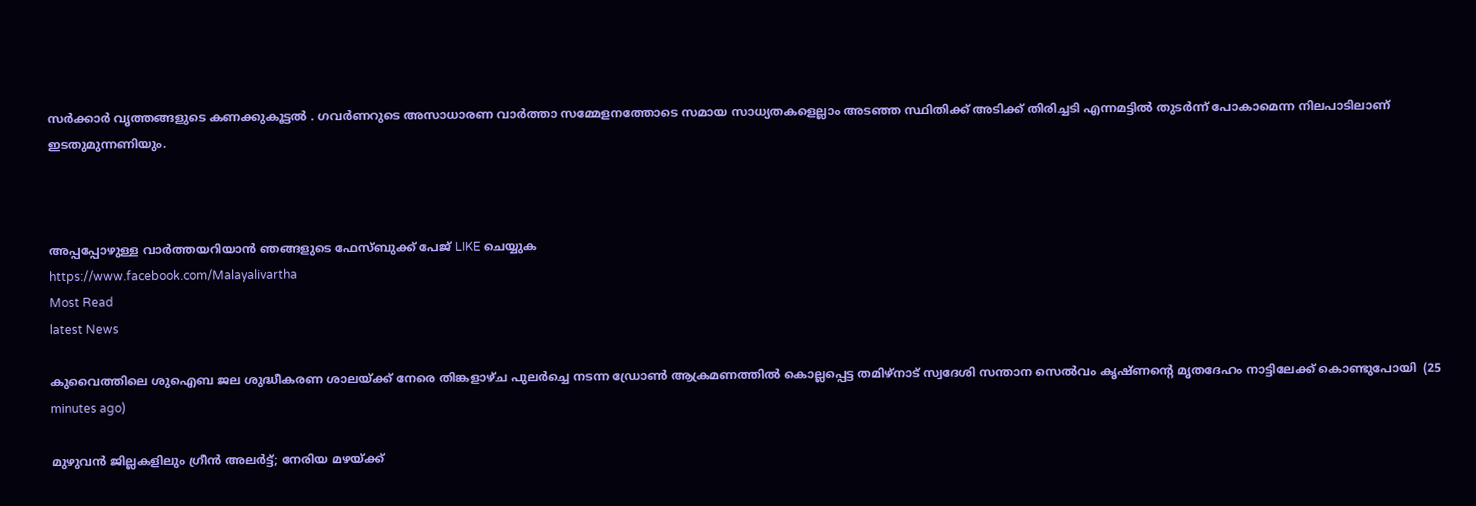സര്‍ക്കാര്‍ വൃത്തങ്ങളുടെ കണക്കുകൂട്ടല്‍ . ഗവര്‍ണറുടെ അസാധാരണ വാര്‍ത്താ സമ്മേളനത്തോടെ സമായ സാധ്യതകളെല്ലാം അടഞ്ഞ സ്ഥിതിക്ക് അടിക്ക് തിരിച്ചടി എന്നമട്ടില്‍ തുടര്‍ന്ന് പോകാമെന്ന നിലപാടിലാണ് ഇടതുമുന്നണിയും.



അപ്പപ്പോഴുള്ള വാര്‍ത്തയറിയാന്‍ ഞങ്ങളുടെ ഫേസ്‌ബുക്ക്‌ പേജ് LIKE ചെയ്യുക
https://www.facebook.com/Malayalivartha
Most Read
latest News

കുവൈത്തിലെ ശുഐബ ജല ശുദ്ധീകരണ ശാലയ്ക്ക് നേരെ തിങ്കളാഴ്ച പുലർച്ചെ നടന്ന ഡ്രോൺ ആക്രമണത്തിൽ കൊല്ലപ്പെട്ട തമിഴ്‌നാട് സ്വദേശി സന്താന സെൽവം കൃഷ്ണന്റെ മൃതദേഹം നാട്ടിലേക്ക് കൊണ്ടുപോയി  (25 minutes ago)

മുഴുവൻ ജില്ലകളിലും ഗ്രീൻ അലർട്ട്; നേരിയ മഴയ്ക്ക്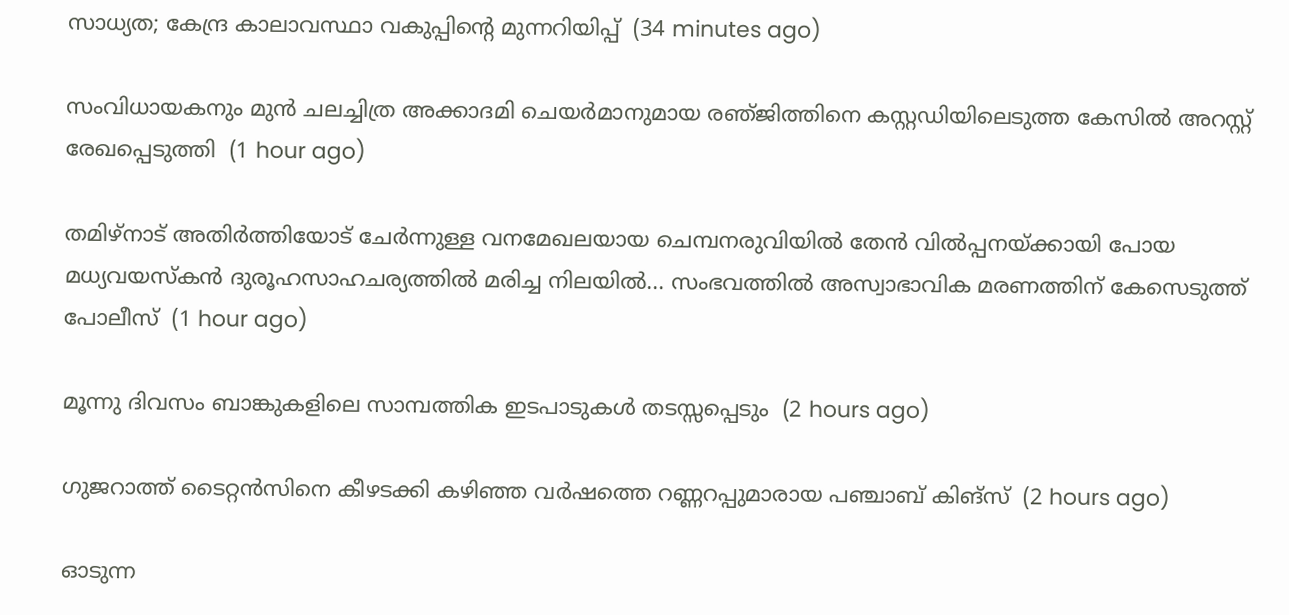സാധ്യത; കേന്ദ്ര കാലാവസ്ഥാ വകുപ്പിന്റെ മുന്നറിയിപ്പ്  (34 minutes ago)

സംവിധായകനും മുൻ ചലച്ചിത്ര അക്കാദമി ചെയർമാനുമായ രഞ്‌ജിത്തിനെ കസ്റ്റഡിയിലെടുത്ത കേസിൽ അറസ്റ്റ് രേഖപ്പെടുത്തി  (1 hour ago)

തമിഴ്‌നാട് അതിർത്തിയോട് ചേർന്നുള്ള വനമേഖലയായ ചെമ്പനരുവിയിൽ തേൻ വിൽപ്പനയ്ക്കായി പോയ മധ്യവയസ്കൻ ദുരൂഹസാഹചര്യത്തിൽ മരിച്ച നിലയിൽ... സംഭവത്തിൽ അസ്വാഭാവിക മരണത്തിന് കേസെടുത്ത് പോലീസ്  (1 hour ago)

മൂന്നു ദിവസം ബാങ്കുകളിലെ സാമ്പത്തിക ഇടപാടുകള്‍ തടസ്സപ്പെടും  (2 hours ago)

ഗുജറാത്ത് ടൈറ്റൻസിനെ കീഴടക്കി കഴിഞ്ഞ വർഷത്തെ റണ്ണറപ്പുമാരായ പഞ്ചാബ് കിങ്സ്  (2 hours ago)

ഓടുന്ന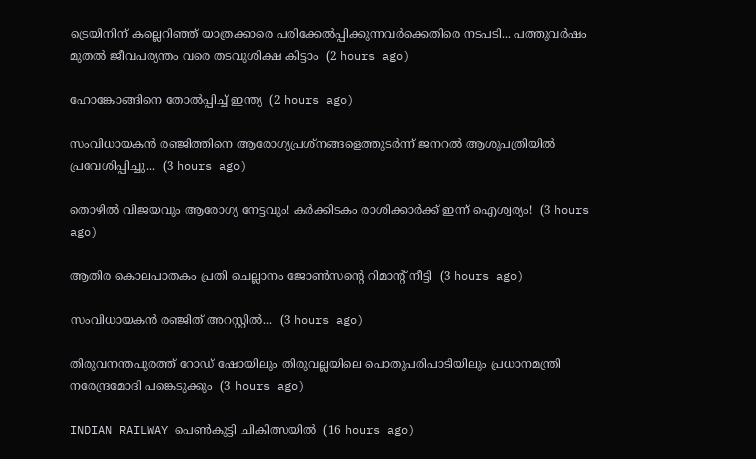ട്രെയിനിന് കല്ലെറിഞ്ഞ് യാത്രക്കാരെ പരിക്കേൽപ്പിക്കുന്നവർക്കെതിരെ നടപടി... പത്തുവർഷം മുതൽ ജീവപര്യന്തം വരെ തടവുശിക്ഷ കിട്ടാം  (2 hours ago)

ഹോങ്കോങ്ങിനെ തോല്‍പ്പിച്ച് ഇന്ത്യ  (2 hours ago)

സംവിധായകൻ രഞ്ജിത്തിനെ ആരോഗ്യപ്രശ്നങ്ങളെത്തുടർന്ന് ജനറൽ ആശുപത്രിയിൽ പ്രവേശിപ്പിച്ചു...  (3 hours ago)

തൊഴിൽ വിജയവും ആരോഗ്യ നേട്ടവും! കർക്കിടകം രാശിക്കാർക്ക് ഇന്ന് ഐശ്വര്യം!  (3 hours ago)

ആതിര കൊലപാതകം പ്രതി ചെല്ലാനം ജോൺസന്റെ റിമാന്റ് നീട്ടി  (3 hours ago)

സംവിധായകൻ രഞ്ജിത് അറസ്റ്റിൽ...  (3 hours ago)

തിരുവനന്തപുരത്ത് റോഡ് ഷോയിലും തിരുവല്ലയിലെ പൊതുപരിപാടിയിലും പ്രധാനമന്ത്രി നരേന്ദ്രമോദി പങ്കെടുക്കും  (3 hours ago)

INDIAN RAILWAY പെൺകുട്ടി ചികിത്സയിൽ  (16 hours ago)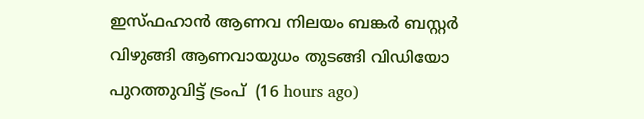ഇസ്ഫഹാന്‍ ആണവ നിലയം ബങ്കര്‍ ബസ്റ്റര്‍ വിഴുങ്ങി ആണവായുധം തുടങ്ങി വിഡിയോ പുറത്തുവിട്ട് ട്രംപ്  (16 hours ago)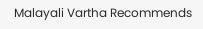Malayali Vartha Recommends